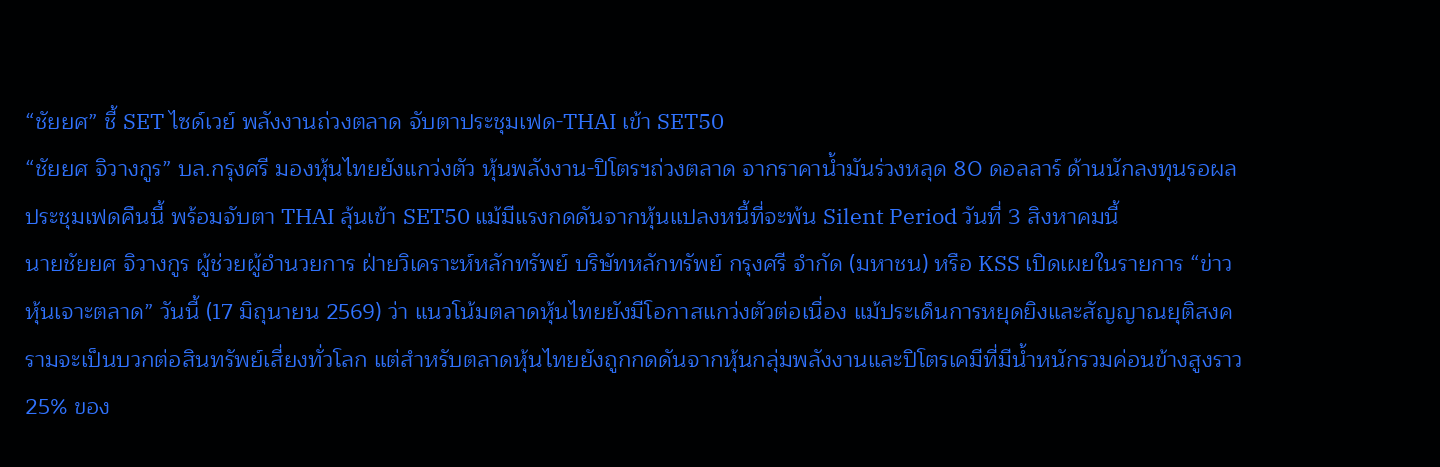“ชัยยศ” ชี้ SET ไซด์เวย์ พลังงานถ่วงตลาด จับตาประชุมเฟด-THAI เข้า SET50
“ชัยยศ จิวางกูร” บล.กรุงศรี มองหุ้นไทยยังแกว่งตัว หุ้นพลังงาน-ปิโตรฯถ่วงตลาด จากราคาน้ำมันร่วงหลุด 80 ดอลลาร์ ด้านนักลงทุนรอผลประชุมเฟดคืนนี้ พร้อมจับตา THAI ลุ้นเข้า SET50 แม้มีแรงกดดันจากหุ้นแปลงหนี้ที่จะพ้น Silent Period วันที่ 3 สิงหาคมนี้
นายชัยยศ จิวางกูร ผู้ช่วยผู้อำนวยการ ฝ่ายวิเคราะห์หลักทรัพย์ บริษัทหลักทรัพย์ กรุงศรี จำกัด (มหาชน) หรือ KSS เปิดเผยในรายการ “ข่าวหุ้นเจาะตลาด” วันนี้ (17 มิถุนายน 2569) ว่า แนวโน้มตลาดหุ้นไทยยังมีโอกาสแกว่งตัวต่อเนื่อง แม้ประเด็นการหยุดยิงและสัญญาณยุติสงครามจะเป็นบวกต่อสินทรัพย์เสี่ยงทั่วโลก แต่สำหรับตลาดหุ้นไทยยังถูกกดดันจากหุ้นกลุ่มพลังงานและปิโตรเคมีที่มีน้ำหนักรวมค่อนข้างสูงราว 25% ของ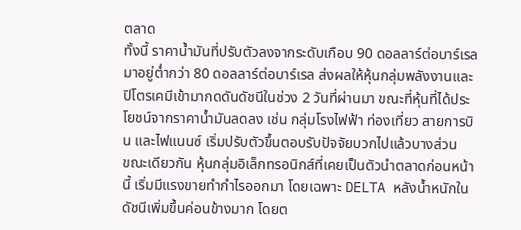ตลาด
ทั้งนี้ ราคาน้ำมันที่ปรับตัวลงจากระดับเกือบ 90 ดอลลาร์ต่อบาร์เรล มาอยู่ต่ำกว่า 80 ดอลลาร์ต่อบาร์เรล ส่งผลให้หุ้นกลุ่มพลังงานและปิโตรเคมีเข้ามากดดันดัชนีในช่วง 2 วันที่ผ่านมา ขณะที่หุ้นที่ได้ประโยชน์จากราคาน้ำมันลดลง เช่น กลุ่มโรงไฟฟ้า ท่องเที่ยว สายการบิน และไฟแนนซ์ เริ่มปรับตัวขึ้นตอบรับปัจจัยบวกไปแล้วบางส่วน
ขณะเดียวกัน หุ้นกลุ่มอิเล็กทรอนิกส์ที่เคยเป็นตัวนำตลาดก่อนหน้านี้ เริ่มมีแรงขายทำกำไรออกมา โดยเฉพาะ DELTA หลังน้ำหนักในดัชนีเพิ่มขึ้นค่อนข้างมาก โดยต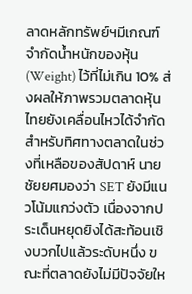ลาดหลักทรัพย์ฯมีเกณฑ์จำกัดน้ำหนักของหุ้น (Weight) ไว้ที่ไม่เกิน 10% ส่งผลให้ภาพรวมตลาดหุ้นไทยยังเคลื่อนไหวได้จำกัด
สำหรับทิศทางตลาดในช่วงที่เหลือของสัปดาห์ นายชัยยศมองว่า SET ยังมีแนวโน้มแกว่งตัว เนื่องจากประเด็นหยุดยิงได้สะท้อนเชิงบวกไปแล้วระดับหนึ่ง ขณะที่ตลาดยังไม่มีปัจจัยให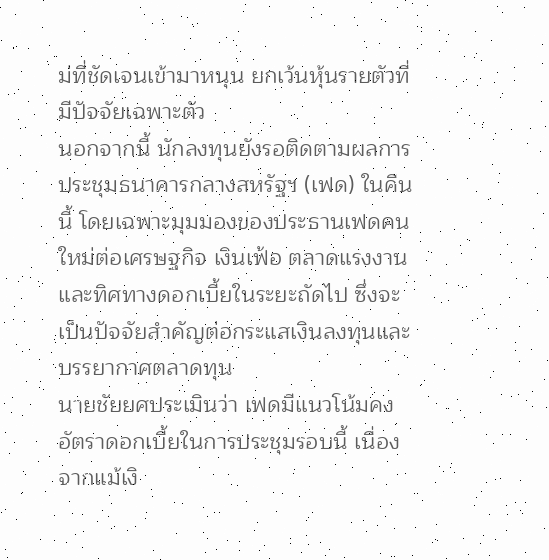ม่ที่ชัดเจนเข้ามาหนุน ยกเว้นหุ้นรายตัวที่มีปัจจัยเฉพาะตัว
นอกจากนี้ นักลงทุนยังรอติดตามผลการประชุมธนาคารกลางสหรัฐฯ (เฟด) ในคืนนี้ โดยเฉพาะมุมมองของประธานเฟดคนใหม่ต่อเศรษฐกิจ เงินเฟ้อ ตลาดแรงงาน และทิศทางดอกเบี้ยในระยะถัดไป ซึ่งจะเป็นปัจจัยสำคัญต่อกระแสเงินลงทุนและบรรยากาศตลาดทุน
นายชัยยศประเมินว่า เฟดมีแนวโน้มคงอัตราดอกเบี้ยในการประชุมรอบนี้ เนื่องจากแม้เงิ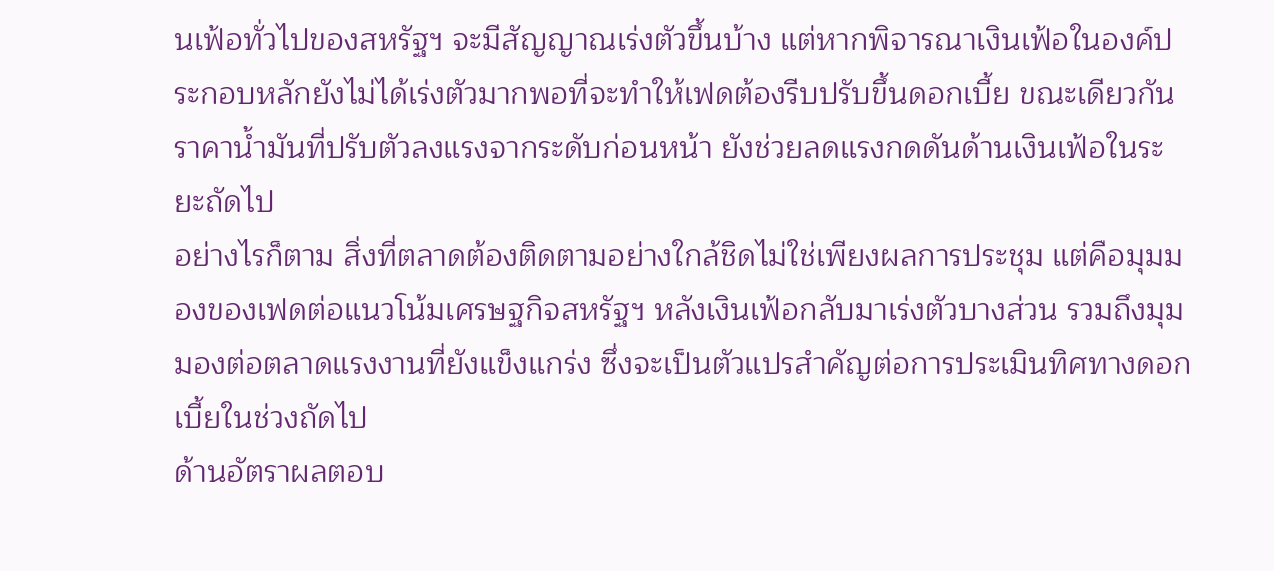นเฟ้อทั่วไปของสหรัฐฯ จะมีสัญญาณเร่งตัวขึ้นบ้าง แต่หากพิจารณาเงินเฟ้อในองค์ประกอบหลักยังไม่ได้เร่งตัวมากพอที่จะทำให้เฟดต้องรีบปรับขึ้นดอกเบี้ย ขณะเดียวกันราคาน้ำมันที่ปรับตัวลงแรงจากระดับก่อนหน้า ยังช่วยลดแรงกดดันด้านเงินเฟ้อในระยะถัดไป
อย่างไรก็ตาม สิ่งที่ตลาดต้องติดตามอย่างใกล้ชิดไม่ใช่เพียงผลการประชุม แต่คือมุมมองของเฟดต่อแนวโน้มเศรษฐกิจสหรัฐฯ หลังเงินเฟ้อกลับมาเร่งตัวบางส่วน รวมถึงมุมมองต่อตลาดแรงงานที่ยังแข็งแกร่ง ซึ่งจะเป็นตัวแปรสำคัญต่อการประเมินทิศทางดอกเบี้ยในช่วงถัดไป
ด้านอัตราผลตอบ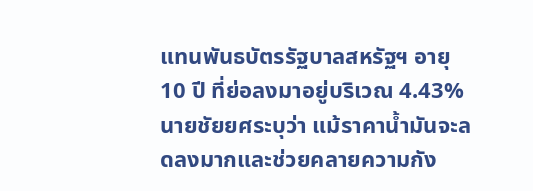แทนพันธบัตรรัฐบาลสหรัฐฯ อายุ 10 ปี ที่ย่อลงมาอยู่บริเวณ 4.43% นายชัยยศระบุว่า แม้ราคาน้ำมันจะลดลงมากและช่วยคลายความกัง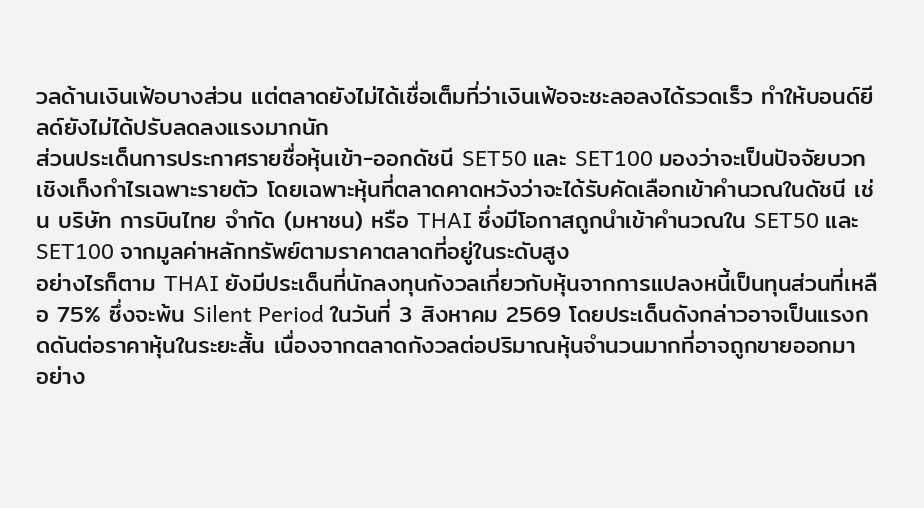วลด้านเงินเฟ้อบางส่วน แต่ตลาดยังไม่ได้เชื่อเต็มที่ว่าเงินเฟ้อจะชะลอลงได้รวดเร็ว ทำให้บอนด์ยีลด์ยังไม่ได้ปรับลดลงแรงมากนัก
ส่วนประเด็นการประกาศรายชื่อหุ้นเข้า-ออกดัชนี SET50 และ SET100 มองว่าจะเป็นปัจจัยบวกเชิงเก็งกำไรเฉพาะรายตัว โดยเฉพาะหุ้นที่ตลาดคาดหวังว่าจะได้รับคัดเลือกเข้าคำนวณในดัชนี เช่น บริษัท การบินไทย จำกัด (มหาชน) หรือ THAI ซึ่งมีโอกาสถูกนำเข้าคำนวณใน SET50 และ SET100 จากมูลค่าหลักทรัพย์ตามราคาตลาดที่อยู่ในระดับสูง
อย่างไรก็ตาม THAI ยังมีประเด็นที่นักลงทุนกังวลเกี่ยวกับหุ้นจากการแปลงหนี้เป็นทุนส่วนที่เหลือ 75% ซึ่งจะพ้น Silent Period ในวันที่ 3 สิงหาคม 2569 โดยประเด็นดังกล่าวอาจเป็นแรงกดดันต่อราคาหุ้นในระยะสั้น เนื่องจากตลาดกังวลต่อปริมาณหุ้นจำนวนมากที่อาจถูกขายออกมา
อย่าง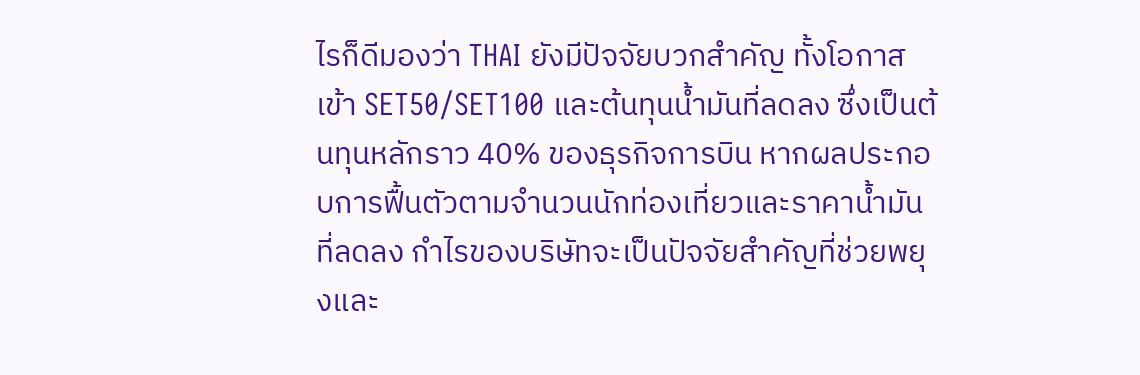ไรก็ดีมองว่า THAI ยังมีปัจจัยบวกสำคัญ ทั้งโอกาสเข้า SET50/SET100 และต้นทุนน้ำมันที่ลดลง ซึ่งเป็นต้นทุนหลักราว 40% ของธุรกิจการบิน หากผลประกอบการฟื้นตัวตามจำนวนนักท่องเที่ยวและราคาน้ำมันที่ลดลง กำไรของบริษัทจะเป็นปัจจัยสำคัญที่ช่วยพยุงและ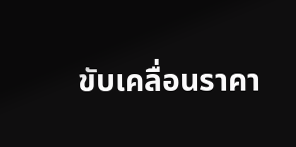ขับเคลื่อนราคา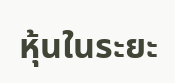หุ้นในระยะ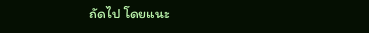ถัดไป โดยแนะ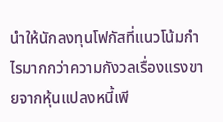นำให้นักลงทุนโฟกัสที่แนวโน้มกำไรมากกว่าความกังวลเรื่องแรงขายจากหุ้นแปลงหนี้เพี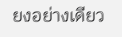ยงอย่างเดียว